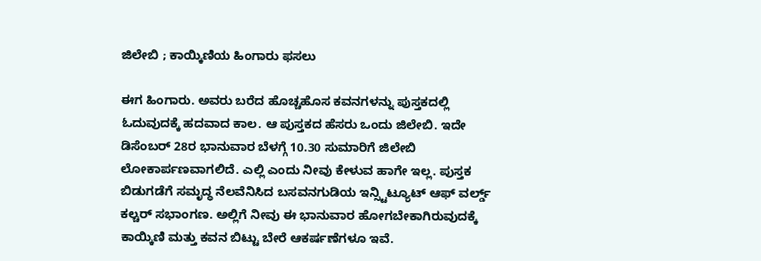ಜಿಲೇಬಿ ; ಕಾಯ್ಕಿಣಿಯ ಹಿಂಗಾರು ಫಸಲು

ಈಗ ಹಿಂಗಾರು. ಅವರು ಬರೆದ ಹೊಚ್ಚಹೊಸ ಕವನಗಳನ್ನು ಪುಸ್ತಕದಲ್ಲಿ ಓದುವುದಕ್ಕೆ ಹದವಾದ ಕಾಲ. ಆ ಪುಸ್ತಕದ ಹೆಸರು ಒಂದು ಜಿಲೇಬಿ. ಇದೇ ಡಿಸೆಂಬರ್ 28ರ ಭಾನುವಾರ ಬೆಳಗ್ಗೆ 10.30 ಸುಮಾರಿಗೆ ಜಿಲೇಬಿ ಲೋಕಾರ್ಪಣವಾಗಲಿದೆ. ಎಲ್ಲಿ ಎಂದು ನೀವು ಕೇಳುವ ಹಾಗೇ ಇಲ್ಲ. ಪುಸ್ತಕ ಬಿಡುಗಡೆಗೆ ಸಮೃದ್ಧ ನೆಲವೆನಿಸಿದ ಬಸವನಗುಡಿಯ ಇನ್ಸ್ಟಿಟ್ಯೂಟ್ ಆಫ್ ವರ್ಲ್ಡ್ ಕಲ್ಚರ್ ಸಭಾಂಗಣ. ಅಲ್ಲಿಗೆ ನೀವು ಈ ಭಾನುವಾರ ಹೋಗಬೇಕಾಗಿರುವುದಕ್ಕೆ ಕಾಯ್ಕಿಣಿ ಮತ್ತು ಕವನ ಬಿಟ್ಟು ಬೇರೆ ಆಕರ್ಷಣೆಗಳೂ ಇವೆ.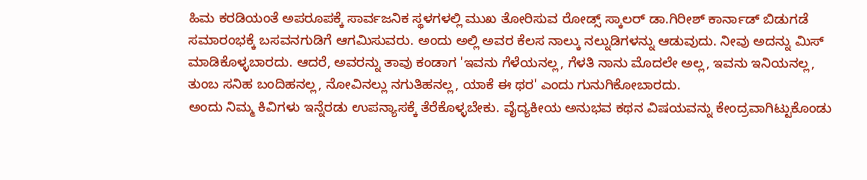ಹಿಮ ಕರಡಿಯಂತೆ ಅಪರೂಪಕ್ಕೆ ಸಾರ್ವಜನಿಕ ಸ್ಥಳಗಳಲ್ಲಿ ಮುಖ ತೋರಿಸುವ ರೋಡ್ಸ್ ಸ್ಕಾಲರ್ ಡಾ.ಗಿರೀಶ್ ಕಾರ್ನಾಡ್ ಬಿಡುಗಡೆ ಸಮಾರಂಭಕ್ಕೆ ಬಸವನಗುಡಿಗೆ ಆಗಮಿಸುವರು. ಅಂದು ಅಲ್ಲಿ ಅವರ ಕೆಲಸ ನಾಲ್ಕು ನಲ್ನುಡಿಗಳನ್ನು ಆಡುವುದು. ನೀವು ಅದನ್ನು ಮಿಸ್ ಮಾಡಿಕೊಳ್ಳಬಾರದು. ಆದರೆ, ಅವರನ್ನು ತಾವು ಕಂಡಾಗ 'ಇವನು ಗೆಳೆಯನಲ್ಲ, ಗೆಳತಿ ನಾನು ಮೊದಲೇ ಅಲ್ಲ, ಇವನು ಇನಿಯನಲ್ಲ, ತುಂಬ ಸನಿಹ ಬಂದಿಹನಲ್ಲ, ನೋವಿನಲ್ಲು ನಗುತಿಹನಲ್ಲ, ಯಾಕೆ ಈ ಥರ' ಎಂದು ಗುನುಗಿಕೋಬಾರದು.
ಅಂದು ನಿಮ್ಮ ಕಿವಿಗಳು ಇನ್ನೆರಡು ಉಪನ್ಯಾಸಕ್ಕೆ ತೆರೆಕೊಳ್ಳಬೇಕು. ವೈದ್ಯಕೀಯ ಅನುಭವ ಕಥನ ವಿಷಯವನ್ನು ಕೇಂದ್ರವಾಗಿಟ್ಟುಕೊಂಡು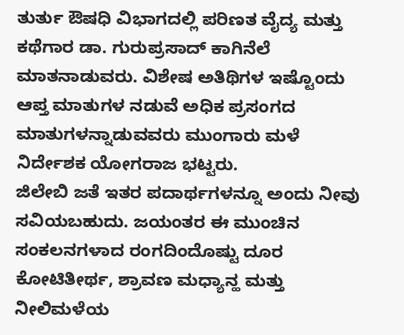ತುರ್ತು ಔಷಧಿ ವಿಭಾಗದಲ್ಲಿ ಪರಿಣತ ವೈದ್ಯ ಮತ್ತು ಕಥೆಗಾರ ಡಾ. ಗುರುಪ್ರಸಾದ್ ಕಾಗಿನೆಲೆ ಮಾತನಾಡುವರು. ವಿಶೇಷ ಅತಿಥಿಗಳ ಇಷ್ಟೊಂದು ಆಪ್ತ ಮಾತುಗಳ ನಡುವೆ ಅಧಿಕ ಪ್ರಸಂಗದ ಮಾತುಗಳನ್ನಾಡುವವರು ಮುಂಗಾರು ಮಳೆ ನಿರ್ದೇಶಕ ಯೋಗರಾಜ ಭಟ್ಟರು.
ಜಿಲೇಬಿ ಜತೆ ಇತರ ಪದಾರ್ಥಗಳನ್ನೂ ಅಂದು ನೀವು ಸವಿಯಬಹುದು. ಜಯಂತರ ಈ ಮುಂಚಿನ ಸಂಕಲನಗಳಾದ ರಂಗದಿಂದೊಷ್ಟು ದೂರ ಕೋಟಿತೀರ್ಥ, ಶ್ರಾವಣ ಮಧ್ಯಾನ್ಹ ಮತ್ತು ನೀಲಿಮಳೆಯ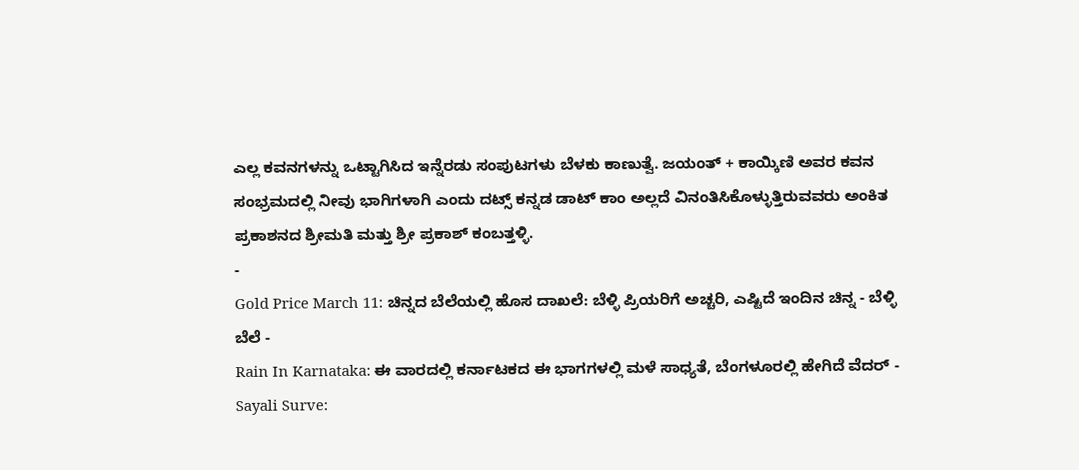ಎಲ್ಲ ಕವನಗಳನ್ನು ಒಟ್ಟಾಗಿಸಿದ ಇನ್ನೆರಡು ಸಂಪುಟಗಳು ಬೆಳಕು ಕಾಣುತ್ವೆ. ಜಯಂತ್ + ಕಾಯ್ಕಿಣಿ ಅವರ ಕವನ ಸಂಭ್ರಮದಲ್ಲಿ ನೀವು ಭಾಗಿಗಳಾಗಿ ಎಂದು ದಟ್ಸ್ ಕನ್ನಡ ಡಾಟ್ ಕಾಂ ಅಲ್ಲದೆ ವಿನಂತಿಸಿಕೊಳ್ಳುತ್ತಿರುವವರು ಅಂಕಿತ ಪ್ರಕಾಶನದ ಶ್ರೀಮತಿ ಮತ್ತು ಶ್ರೀ ಪ್ರಕಾಶ್ ಕಂಬತ್ತಳ್ಳಿ.
-
Gold Price March 11: ಚಿನ್ನದ ಬೆಲೆಯಲ್ಲಿ ಹೊಸ ದಾಖಲೆ: ಬೆಳ್ಳಿ ಪ್ರಿಯರಿಗೆ ಅಚ್ಚರಿ, ಎಷ್ಟಿದೆ ಇಂದಿನ ಚಿನ್ನ - ಬೆಳ್ಳಿ ಬೆಲೆ -
Rain In Karnataka: ಈ ವಾರದಲ್ಲಿ ಕರ್ನಾಟಕದ ಈ ಭಾಗಗಳಲ್ಲಿ ಮಳೆ ಸಾಧ್ಯತೆ, ಬೆಂಗಳೂರಲ್ಲಿ ಹೇಗಿದೆ ವೆದರ್ -
Sayali Surve: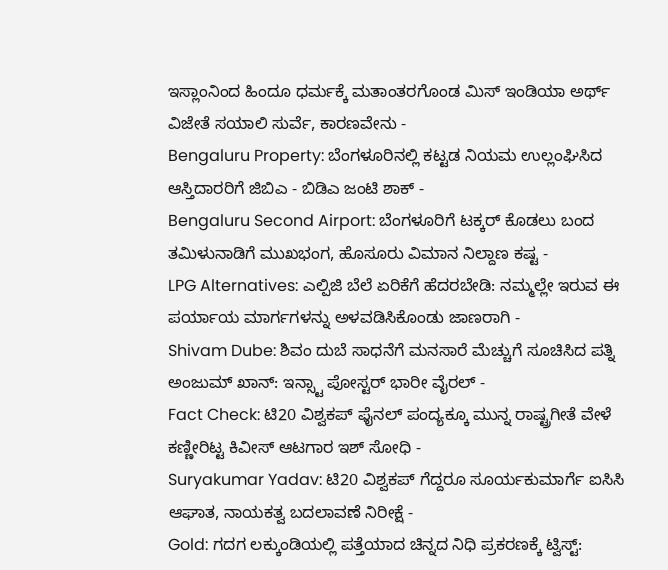ಇಸ್ಲಾಂನಿಂದ ಹಿಂದೂ ಧರ್ಮಕ್ಕೆ ಮತಾಂತರಗೊಂಡ ಮಿಸ್ ಇಂಡಿಯಾ ಅರ್ಥ್ ವಿಜೇತೆ ಸಯಾಲಿ ಸುರ್ವೆ, ಕಾರಣವೇನು -
Bengaluru Property: ಬೆಂಗಳೂರಿನಲ್ಲಿ ಕಟ್ಟಡ ನಿಯಮ ಉಲ್ಲಂಘಿಸಿದ ಆಸ್ತಿದಾರರಿಗೆ ಜಿಬಿಎ - ಬಿಡಿಎ ಜಂಟಿ ಶಾಕ್ -
Bengaluru Second Airport: ಬೆಂಗಳೂರಿಗೆ ಟಕ್ಕರ್ ಕೊಡಲು ಬಂದ ತಮಿಳುನಾಡಿಗೆ ಮುಖಭಂಗ, ಹೊಸೂರು ವಿಮಾನ ನಿಲ್ದಾಣ ಕಷ್ಟ -
LPG Alternatives: ಎಲ್ಪಿಜಿ ಬೆಲೆ ಏರಿಕೆಗೆ ಹೆದರಬೇಡಿ: ನಮ್ಮಲ್ಲೇ ಇರುವ ಈ ಪರ್ಯಾಯ ಮಾರ್ಗಗಳನ್ನು ಅಳವಡಿಸಿಕೊಂಡು ಜಾಣರಾಗಿ -
Shivam Dube: ಶಿವಂ ದುಬೆ ಸಾಧನೆಗೆ ಮನಸಾರೆ ಮೆಚ್ಚುಗೆ ಸೂಚಿಸಿದ ಪತ್ನಿ ಅಂಜುಮ್ ಖಾನ್: ಇನ್ಸ್ಟಾ ಪೋಸ್ಟರ್ ಭಾರೀ ವೈರಲ್ -
Fact Check: ಟಿ20 ವಿಶ್ವಕಪ್ ಫೈನಲ್ ಪಂದ್ಯಕ್ಕೂ ಮುನ್ನ ರಾಷ್ಟ್ರಗೀತೆ ವೇಳೆ ಕಣ್ಣೀರಿಟ್ಟ ಕಿವೀಸ್ ಆಟಗಾರ ಇಶ್ ಸೋಧಿ -
Suryakumar Yadav: ಟಿ20 ವಿಶ್ವಕಪ್ ಗೆದ್ದರೂ ಸೂರ್ಯಕುಮಾರ್ಗೆ ಐಸಿಸಿ ಆಘಾತ, ನಾಯಕತ್ವ ಬದಲಾವಣೆ ನಿರೀಕ್ಷೆ -
Gold: ಗದಗ ಲಕ್ಕುಂಡಿಯಲ್ಲಿ ಪತ್ತೆಯಾದ ಚಿನ್ನದ ನಿಧಿ ಪ್ರಕರಣಕ್ಕೆ ಟ್ವಿಸ್ಟ್: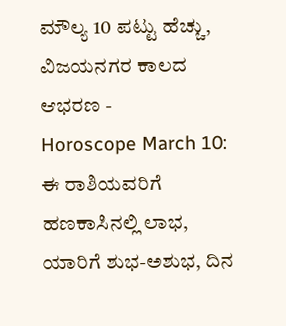ಮೌಲ್ಯ 10 ಪಟ್ಟು ಹೆಚ್ಚು, ವಿಜಯನಗರ ಕಾಲದ ಆಭರಣ -
Horoscope March 10: ಈ ರಾಶಿಯವರಿಗೆ ಹಣಕಾಸಿನಲ್ಲಿ ಲಾಭ, ಯಾರಿಗೆ ಶುಭ-ಅಶುಭ, ದಿನ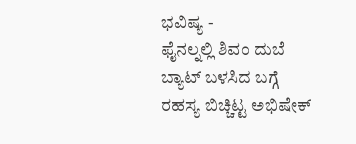ಭವಿಷ್ಯ -
ಫೈನಲ್ನಲ್ಲಿ ಶಿವಂ ದುಬೆ ಬ್ಯಾಟ್ ಬಳಸಿದ ಬಗ್ಗೆ ರಹಸ್ಯ ಬಿಚ್ಚಿಟ್ಟ ಅಭಿಷೇಕ್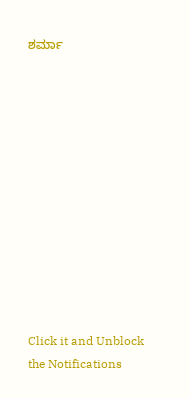ಶರ್ಮಾ












Click it and Unblock the Notifications